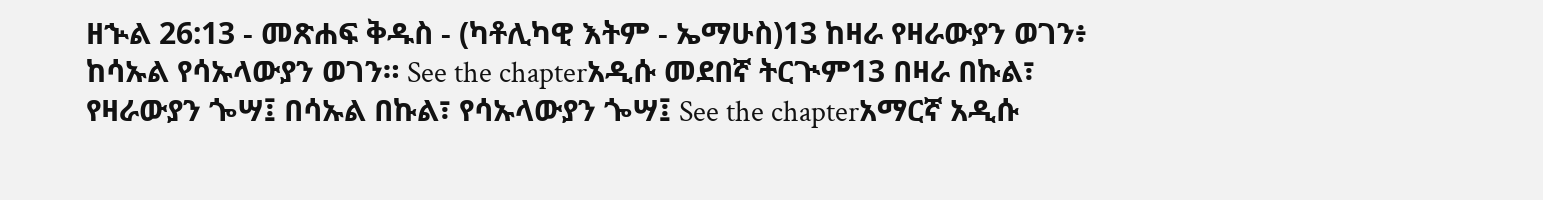ዘኍል 26:13 - መጽሐፍ ቅዱስ - (ካቶሊካዊ እትም - ኤማሁስ)13 ከዛራ የዛራውያን ወገን፥ ከሳኡል የሳኡላውያን ወገን። See the chapterአዲሱ መደበኛ ትርጒም13 በዛራ በኩል፣ የዛራውያን ጐሣ፤ በሳኡል በኩል፣ የሳኡላውያን ጐሣ፤ See the chapterአማርኛ አዲሱ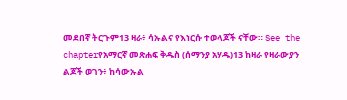መደበኛ ትርጉም13 ዛራ፥ ሳኡልና የእነርሱ ተወላጆች ናቸው። See the chapterየአማርኛ መጽሐፍ ቅዱስ (ሰማንያ አሃዱ)13 ከዛራ የዛራውያን ልጆች ወገን፥ ከሳውኡል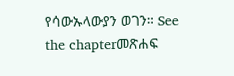የሳውኡላውያን ወገን። See the chapterመጽሐፍ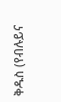ቅዱስ (የብሉይና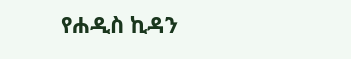የሐዲስ ኪዳን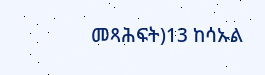መጻሕፍት)13 ከሳኡል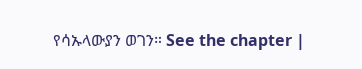የሳኡላውያን ወገን። See the chapter |